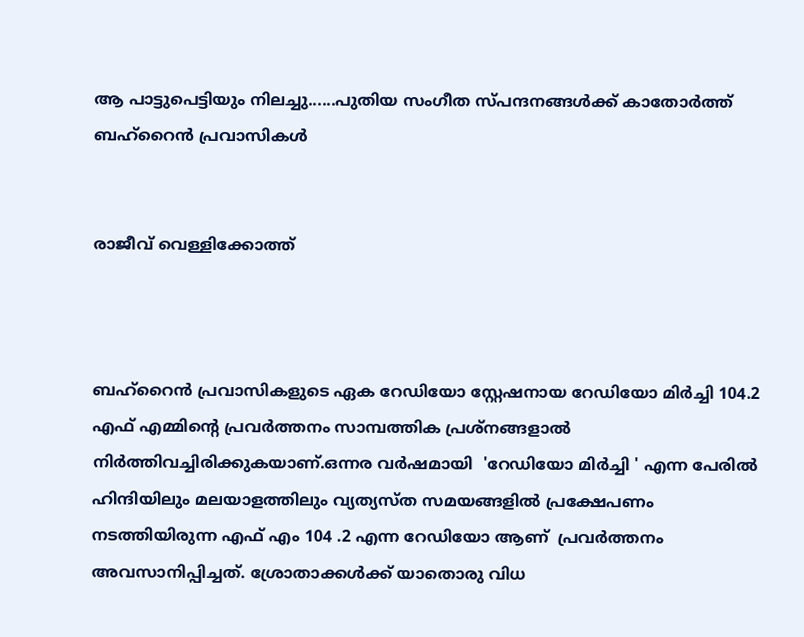ആ പാട്ടുപെട്ടിയും നിലച്ചു......പുതിയ സംഗീത സ്പന്ദനങ്ങൾക്ക് കാതോർത്ത് ബഹ്‌റൈൻ പ്രവാസികൾ


രാജീവ് വെള്ളിക്കോത്ത്



ബഹ്‌റൈൻ പ്രവാസികളുടെ ഏക റേഡിയോ സ്റ്റേഷനായ റേഡിയോ മിർച്ചി 104.2 എഫ് എമ്മിന്റെ പ്രവർത്തനം സാമ്പത്തിക പ്രശ്‍നങ്ങളാൽ നിർത്തിവച്ചിരിക്കുകയാണ്.ഒന്നര വർഷമായി  'റേഡിയോ മിർച്ചി ' എന്ന പേരിൽ ഹിന്ദിയിലും മലയാളത്തിലും വ്യത്യസ്ത സമയങ്ങളിൽ പ്രക്ഷേപണം നടത്തിയിരുന്ന എഫ് എം 104 .2 എന്ന റേഡിയോ ആണ്  പ്രവർത്തനം അവസാനിപ്പിച്ചത്. ശ്രോതാക്കൾക്ക് യാതൊരു വിധ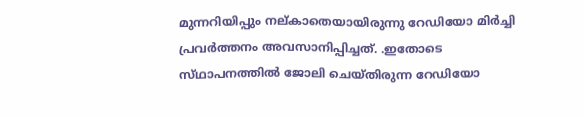മുന്നറിയിപ്പും നല്കാതെയായിരുന്നു റേഡിയോ മിർച്ചി പ്രവർത്തനം അവസാനിപ്പിച്ചത്. .ഇതോടെ സ്‌ഥാപനത്തിൽ ജോലി ചെയ്തിരുന്ന റേഡിയോ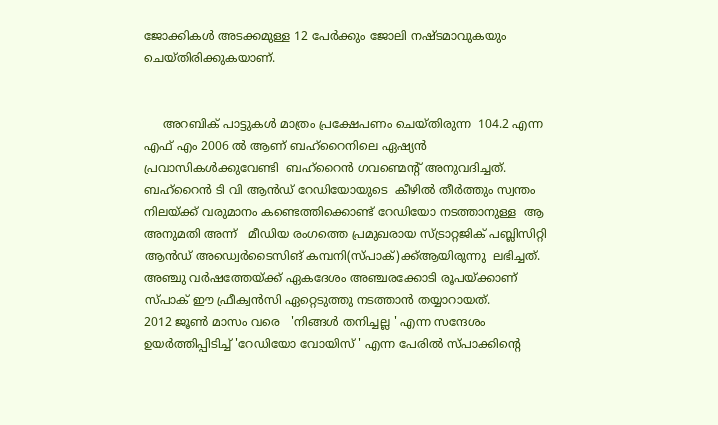ജോക്കികൾ അടക്കമുള്ള 12 പേർക്കും ജോലി നഷ്ടമാവുകയും ചെയ്തിരിക്കുകയാണ്.


     അറബിക് പാട്ടുകൾ മാത്രം പ്രക്ഷേപണം ചെയ്തിരുന്ന  104.2 എന്ന എഫ് എം 2006 ൽ ആണ് ബഹ്‌റൈനിലെ ഏഷ്യൻ പ്രവാസികൾക്കുവേണ്ടി  ബഹ്‌റൈൻ ഗവണ്മെന്റ് അനുവദിച്ചത്. ബഹ്‌റൈൻ ടി വി ആൻഡ് റേഡിയോയുടെ  കീഴിൽ തീർത്തും സ്വന്തം നിലയ്ക്ക് വരുമാനം കണ്ടെത്തിക്കൊണ്ട് റേഡിയോ നടത്താനുള്ള  ആ അനുമതി അന്ന്   മീഡിയ രംഗത്തെ പ്രമുഖരായ സ്ട്രാറ്റജിക് പബ്ലിസിറ്റി ആൻഡ് അഡ്വെർടൈസിങ് കമ്പനി(സ്പാക്)ക്ക്ആയിരുന്നു  ലഭിച്ചത്. അഞ്ചു വർഷത്തേയ്ക്ക് ഏകദേശം അഞ്ചരക്കോടി രൂപയ്ക്കാണ് സ്പാക് ഈ ഫ്രീക്വൻസി ഏറ്റെടുത്തു നടത്താൻ തയ്യാറായത്.
2012 ജൂൺ മാസം വരെ   'നിങ്ങൾ തനിച്ചല്ല ' എന്ന സന്ദേശം ഉയർത്തിപ്പിടിച്ച് 'റേഡിയോ വോയിസ്‌ ' എന്ന പേരിൽ സ്പാക്കിന്റെ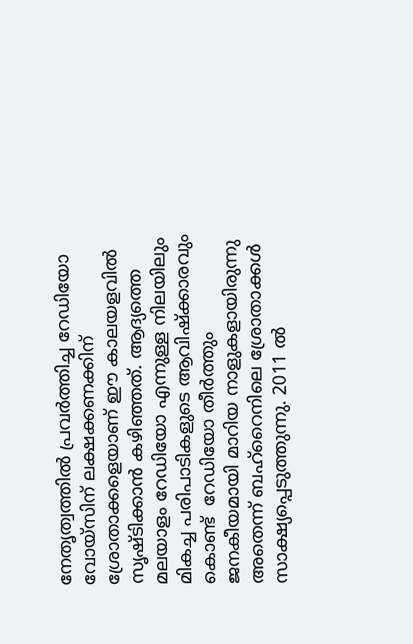നേതൃത്വത്തിൽ പ്രവർത്തിച്ച റേഡിയോ വോയ്‌സിന് ലക്ഷക്കണക്കിന് ശ്രോതാക്കളെയാണ് ഈ കാലയളവിൽ സൃഷ്ടിക്കാൻ കഴിഞ്ഞത്. ആദ്യത്തെ മലയാളം റേഡിയോ എന്നുള്ള നിലയിലും മികച്ച പരിപാടികളുടെ ആവിഷ്ക്കാരവും കൊണ്ട്  റേഡിയോ തീർത്തും ജനകീയമായി മാറിയ നാളുകളായിരുന്നു അതെന്ന് ബഹ്‌റൈനിലെ ശ്രോതാക്കൾ സാക്ഷ്യപ്പെടുത്തുന്നു. 2011 ൽ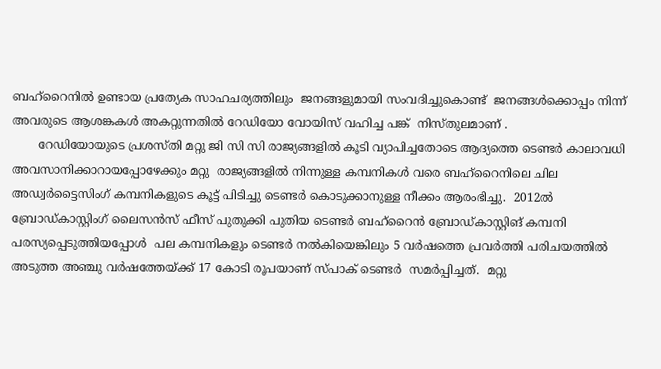ബഹ്‌റൈനിൽ ഉണ്ടായ പ്രത്യേക സാഹചര്യത്തിലും  ജനങ്ങളുമായി സംവദിച്ചുകൊണ്ട്  ജനങ്ങൾക്കൊപ്പം നിന്ന് അവരുടെ ആശങ്കകൾ അകറ്റുന്നതിൽ റേഡിയോ വോയിസ് വഹിച്ച പങ്ക്  നിസ്തുലമാണ് .
       റേഡിയോയുടെ പ്രശസ്തി മറ്റു ജി സി സി രാജ്യങ്ങളിൽ കൂടി വ്യാപിച്ചതോടെ ആദ്യത്തെ ടെണ്ടർ കാലാവധി അവസാനിക്കാറായപ്പോഴേക്കും മറ്റു  രാജ്യങ്ങളിൽ നിന്നുള്ള കമ്പനികൾ വരെ ബഹ്‌റൈനിലെ ചില അഡ്വർട്ടൈസിംഗ് കമ്പനികളുടെ കൂട്ട് പിടിച്ചു ടെണ്ടർ കൊടുക്കാനുള്ള നീക്കം ആരംഭിച്ചു.  2012ൽ  ബ്രോഡ്കാസ്റ്റിംഗ് ലൈസൻസ് ഫീസ് പുതുക്കി പുതിയ ടെണ്ടർ ബഹ്‌റൈൻ ബ്രോഡ്കാസ്റ്റിങ് കമ്പനി പരസ്യപ്പെടുത്തിയപ്പോൾ  പല കമ്പനികളും ടെണ്ടർ നൽകിയെങ്കിലും 5 വർഷത്തെ പ്രവർത്തി പരിചയത്തിൽ അടുത്ത അഞ്ചു വർഷത്തേയ്ക്ക് 17 കോടി രൂപയാണ് സ്പാക് ടെണ്ടർ  സമർപ്പിച്ചത്.  മറ്റു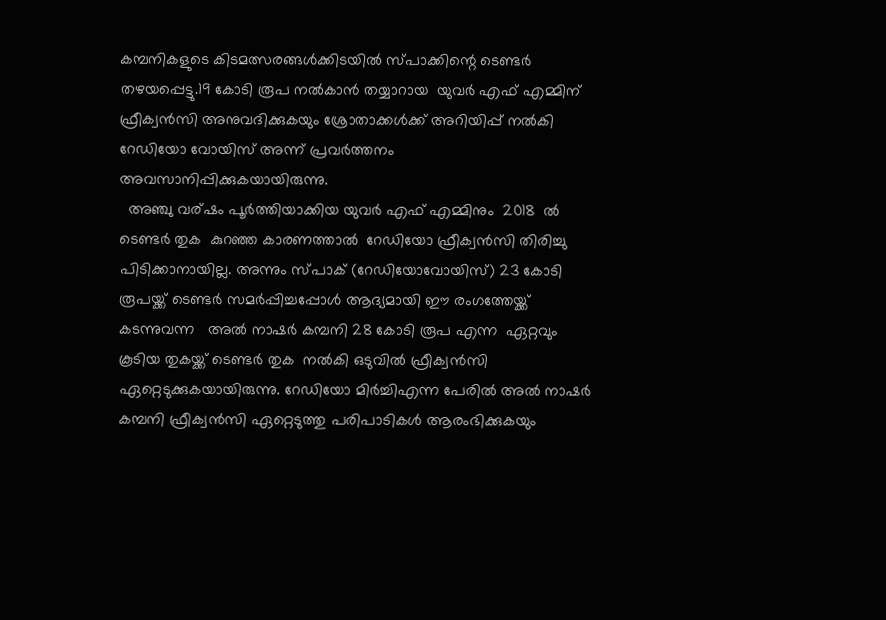കമ്പനികളുടെ കിടമത്സരങ്ങൾക്കിടയിൽ സ്പാക്കിന്റെ ടെണ്ടർ തഴയപ്പെട്ടു.19 കോടി രൂപ നൽകാൻ തയ്യാറായ  യുവർ എഫ് എമ്മിന് ഫ്രീക്വൻസി അനുവദിക്കുകയും ശ്രോതാക്കൾക്ക് അറിയിപ്പ് നൽകി    റേഡിയോ വോയിസ് അന്ന് പ്രവർത്തനം അവസാനിപ്പിക്കുകയായിരുന്നു.
  അഞ്ചു വര്ഷം പൂർത്തിയാക്കിയ യുവർ എഫ് എമ്മിനും  2018  ൽ    ടെണ്ടർ തുക  കുറഞ്ഞ കാരണത്താൽ  റേഡിയോ ഫ്രീക്വൻസി തിരിച്ചു പിടിക്കാനായില്ല. അന്നും സ്പാക് (റേഡിയോവോയിസ്) 23 കോടി രൂപയ്ക്ക് ടെണ്ടർ സമർപ്പിച്ചപ്പോൾ ആദ്യമായി ഈ രംഗത്തേയ്ക്ക് കടന്നുവന്ന   അൽ നാഷർ കമ്പനി 28 കോടി രൂപ എന്ന  ഏറ്റവും കൂടിയ തുകയ്ക്ക് ടെണ്ടർ തുക  നൽകി ഒടുവിൽ ഫ്രീക്വൻസി ഏറ്റെടുക്കുകയായിരുന്നു. റേഡിയോ മിർച്ചിഎന്ന പേരിൽ അൽ നാഷർ  കമ്പനി ഫ്രീക്വൻസി ഏറ്റെടുത്തു പരിപാടികൾ ആരംഭിക്കുകയും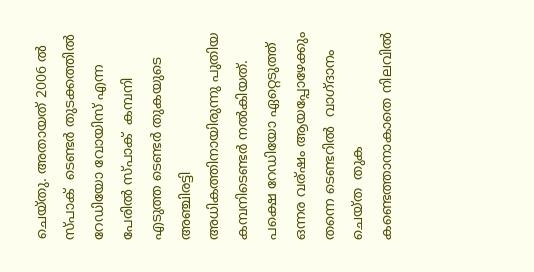ചെയ്തു. അതായത് 2006 ൽ  സ്പാക്  ടെണ്ടർ തുടക്കത്തിൽ റേഡിയോ വോയിസ് എന്ന പേരിൽ സ്പാക്  കമ്പനി എടുത്ത ടെണ്ടർ തുകയുടെ അഞ്ചിരട്ടി  അധികത്തിനായിരുന്നു പുതിയ കമ്പനിടെണ്ടർ നൽകിയത്. പക്ഷെ റേഡിയോ ഏറ്റെടുത്ത് ഒന്നര വര്ഷം ആയപ്പോഴേക്കും തന്നെ ടെണ്ടറിൽ  വാഗ്ദാനം ചെയ്ത  തുക കണ്ടെത്താനാകാതെ നിലവിൽ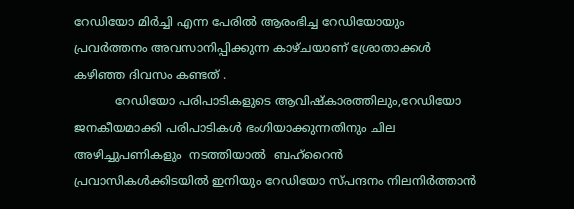റേഡിയോ മിർച്ചി എന്ന പേരിൽ ആരംഭിച്ച റേഡിയോയും പ്രവർത്തനം അവസാനിപ്പിക്കുന്ന കാഴ്ചയാണ് ശ്രോതാക്കൾ കഴിഞ്ഞ ദിവസം കണ്ടത് .
           റേഡിയോ പരിപാടികളുടെ ആവിഷ്കാരത്തിലും,റേഡിയോ ജനകീയമാക്കി പരിപാടികൾ ഭംഗിയാക്കുന്നതിനും ചില അഴിച്ചുപണികളും  നടത്തിയാൽ  ബഹ്‌റൈൻ പ്രവാസികൾക്കിടയിൽ ഇനിയും റേഡിയോ സ്പന്ദനം നിലനിർത്താൻ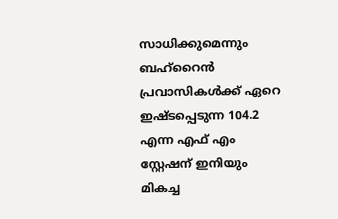സാധിക്കുമെന്നും    ബഹ്‌റൈൻ പ്രവാസികൾക്ക് ഏറെ ഇഷ്ടപ്പെടുന്ന 104.2 എന്ന എഫ് എം  സ്റ്റേഷന് ഇനിയും മികച്ച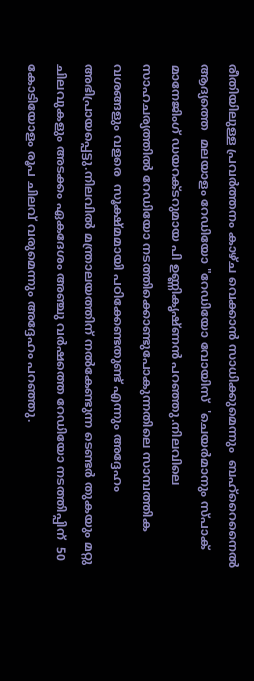രീതിയിലുള്ള പ്രവർത്തനം കാഴ്ച വെക്കാൻ സാധിക്കുമെന്നും  ബഹ്‌റൈനൈൽ ആദ്യത്തെ  മലയാളം റേഡിയോ "റേഡിയോ വോയിസ്  'ചെയർമാനും സ്പാക് മാനേജിംഗ് ഡയറക്ടറുമായ പി ഉണ്ണികൃഷ്ണൻ പറഞ്ഞു.നിലവിലെ സാഹചര്യത്തിൽ റേഡിയോ നടത്തിക്കൊണ്ടുപോകുന്നതിലെ സാമ്പത്തിക വശങ്ങളും വളരെ  സൂക്ഷ്മമായി പഠിക്കേണ്ടതുണ്ട് എന്നും അദ്ദേഹം  അഭിപ്രായപ്പെട്ടു.നിലവിൽ മന്ത്രാലയത്തിന് നൽകേണ്ടുന്ന ടെണ്ടർ തുകയും മറ്റു ചിലവുകളും അടക്കം ഏകദേശം അഞ്ചു വർഷത്തെ റേഡിയോ നടത്തിപ്പിന്  50  കോടിയോളം രൂപ ചിലവ് വരുമെന്നും അദ്ദേഹം പറഞ്ഞു.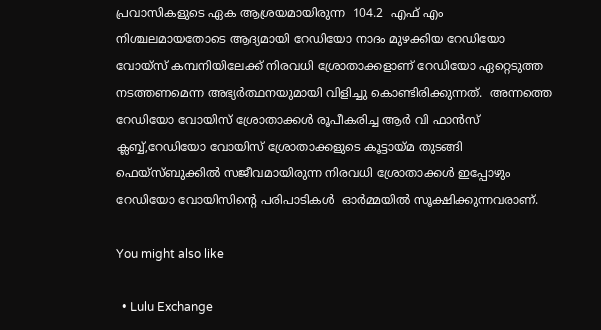പ്രവാസികളുടെ ഏക ആശ്രയമായിരുന്ന  104.2  എഫ് എം  നിശ്ചലമായതോടെ ആദ്യമായി റേഡിയോ നാദം മുഴക്കിയ റേഡിയോ വോയ്‌സ് കമ്പനിയിലേക്ക് നിരവധി ശ്രോതാക്കളാണ് റേഡിയോ ഏറ്റെടുത്ത നടത്തണമെന്ന അഭ്യർത്ഥനയുമായി വിളിച്ചു കൊണ്ടിരിക്കുന്നത്.  അന്നത്തെ റേഡിയോ വോയിസ് ശ്രോതാക്കൾ രൂപീകരിച്ച ആർ വി ഫാൻസ്‌ ക്ലബ്ബ്,റേഡിയോ വോയിസ് ശ്രോതാക്കളുടെ കൂട്ടായ്മ തുടങ്ങി ഫെയ്‌സ്ബുക്കിൽ സജീവമായിരുന്ന നിരവധി ശ്രോതാക്കൾ ഇപ്പോഴും റേഡിയോ വോയിസിന്റെ പരിപാടികൾ  ഓർമ്മയിൽ സൂക്ഷിക്കുന്നവരാണ്.

You might also like

  • Lulu Exchange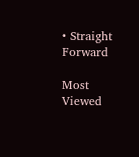• Straight Forward

Most Viewed